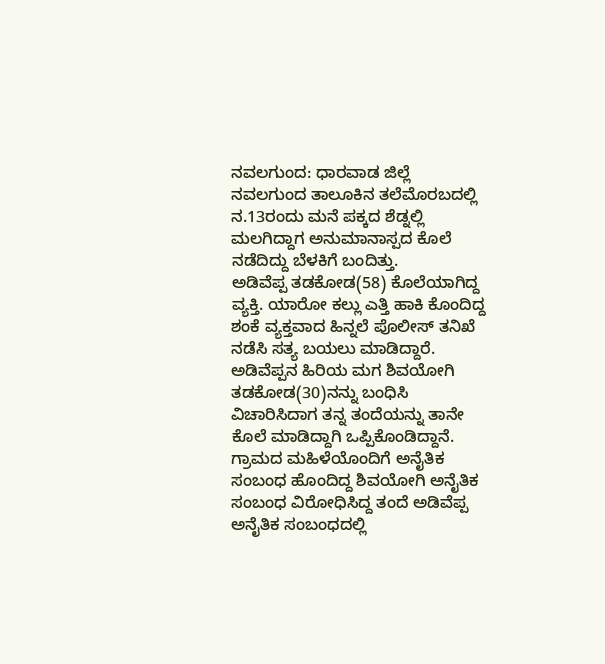ನವಲಗುಂದ: ಧಾರವಾಡ ಜಿಲ್ಲೆ ನವಲಗುಂದ ತಾಲೂಕಿನ ತಲೆಮೊರಬದಲ್ಲಿ ನ.13ರಂದು ಮನೆ ಪಕ್ಕದ ಶೆಡ್ನಲ್ಲಿ ಮಲಗಿದ್ದಾಗ ಅನುಮಾನಾಸ್ಪದ ಕೊಲೆ ನಡೆದಿದ್ದು ಬೆಳಕಿಗೆ ಬಂದಿತ್ತು.
ಅಡಿವೆಪ್ಪ ತಡಕೋಡ(58) ಕೊಲೆಯಾಗಿದ್ದ ವ್ಯಕ್ತಿ. ಯಾರೋ ಕಲ್ಲು ಎತ್ತಿ ಹಾಕಿ ಕೊಂದಿದ್ದ ಶಂಕೆ ವ್ಯಕ್ತವಾದ ಹಿನ್ನಲೆ ಪೊಲೀಸ್ ತನಿಖೆ ನಡೆಸಿ ಸತ್ಯ ಬಯಲು ಮಾಡಿದ್ದಾರೆ. ಅಡಿವೆಪ್ಪನ ಹಿರಿಯ ಮಗ ಶಿವಯೋಗಿ ತಡಕೋಡ(30)ನನ್ನು ಬಂಧಿಸಿ ವಿಚಾರಿಸಿದಾಗ ತನ್ನ ತಂದೆಯನ್ನು ತಾನೇ ಕೊಲೆ ಮಾಡಿದ್ದಾಗಿ ಒಪ್ಪಿಕೊಂಡಿದ್ದಾನೆ.
ಗ್ರಾಮದ ಮಹಿಳೆಯೊಂದಿಗೆ ಅನೈತಿಕ ಸಂಬಂಧ ಹೊಂದಿದ್ದ ಶಿವಯೋಗಿ ಅನೈತಿಕ ಸಂಬಂಧ ವಿರೋಧಿಸಿದ್ದ ತಂದೆ ಅಡಿವೆಪ್ಪ ಅನೈತಿಕ ಸಂಬಂಧದಲ್ಲಿ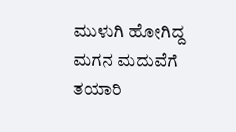ಮುಳುಗಿ ಹೋಗಿದ್ದ ಮಗನ ಮದುವೆಗೆ ತಯಾರಿ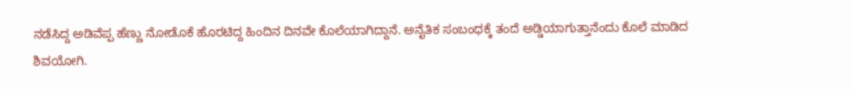ನಡೆಸಿದ್ದ ಅಡಿವೆಪ್ಪ ಹೆಣ್ಣು ನೋಡೊಕೆ ಹೊರಟಿದ್ದ ಹಿಂದಿನ ದಿನವೇ ಕೊಲೆಯಾಗಿದ್ದಾನೆ. ಅನೈತಿಕ ಸಂಬಂಧಕ್ಕೆ ತಂದೆ ಅಡ್ಡಿಯಾಗುತ್ತಾನೆಂದು ಕೊಲೆ ಮಾಡಿದ ಶಿವಯೋಗಿ.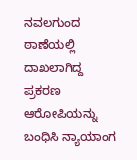ನವಲಗುಂದ ಠಾಣೆಯಲ್ಲಿ ದಾಖಲಾಗಿದ್ದ ಪ್ರಕರಣ ಆರೋಪಿಯನ್ನು ಬಂಧಿಸಿ ನ್ಯಾಯಾಂಗ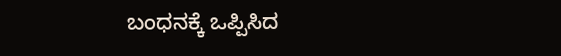ಬಂಧನಕ್ಕೆ ಒಪ್ಪಿಸಿದ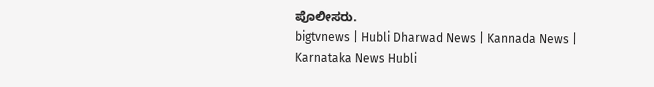ಪೊಲೀಸರು.
bigtvnews | Hubli Dharwad News | Kannada News | Karnataka News Hubli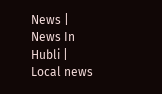News | News In Hubli | Local news